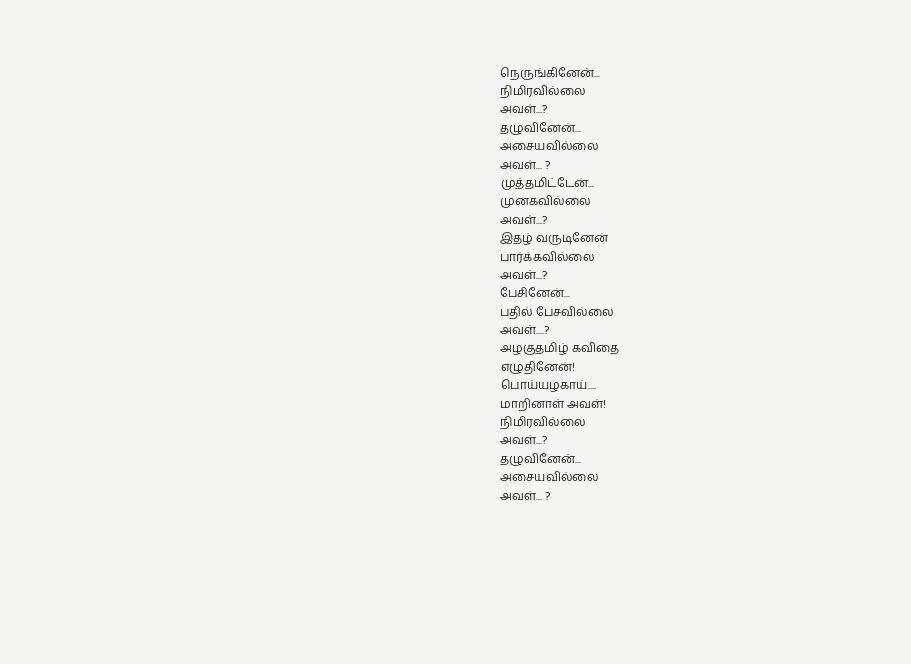நெருங்கினேன்...
நிமிரவில்லை
அவள்...?
தழுவினேன்...
அசையவில்லை
அவள்... ?
முத்தமிட்டேன்...
முனகவில்லை
அவள்...?
இதழ் வருடினேன்
பார்க்கவில்லை
அவள்...?
பேசினேன்...
பதில் பேசவில்லை
அவள்....?
அழகுதமிழ் கவிதை
எழுதினேன்!
பொய்யழகாய்....
மாறினாள் அவள்!
நிமிரவில்லை
அவள்...?
தழுவினேன்...
அசையவில்லை
அவள்... ?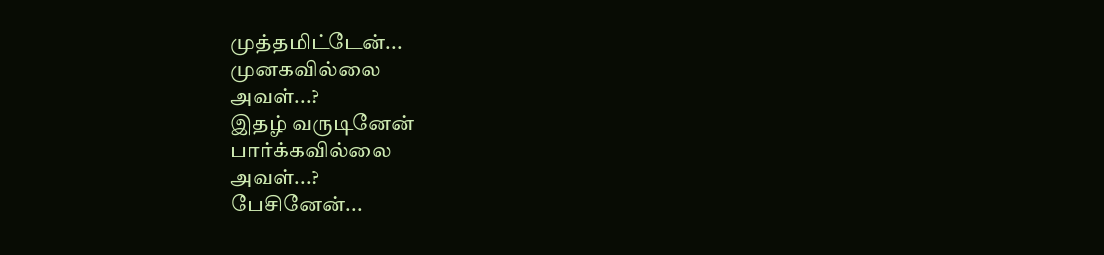முத்தமிட்டேன்...
முனகவில்லை
அவள்...?
இதழ் வருடினேன்
பார்க்கவில்லை
அவள்...?
பேசினேன்...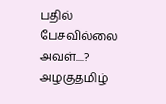பதில் பேசவில்லை
அவள்....?
அழகுதமிழ்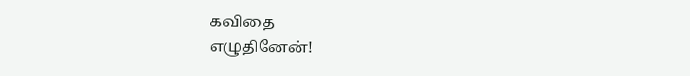கவிதை
எழுதினேன்!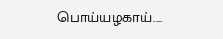பொய்யழகாய்....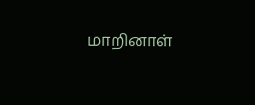மாறினாள்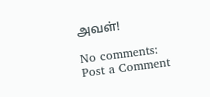அவள்!

No comments:
Post a Comment